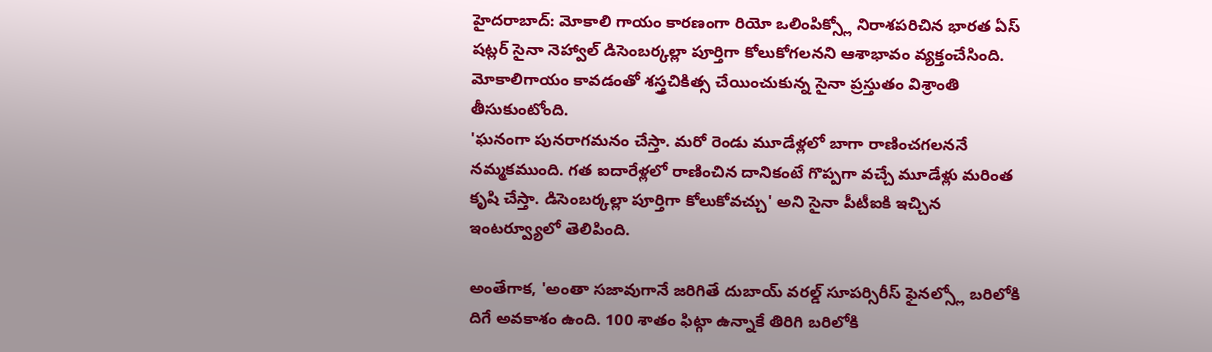హైదరాబాద్: మోకాలి గాయం కారణంగా రియో ఒలింపిక్స్లో నిరాశపరిచిన భారత ఏస్ షట్లర్ సైనా నెహ్వాల్ డిసెంబర్కల్లా పూర్తిగా కోలుకోగలనని ఆశాభావం వ్యక్తంచేసింది. మోకాలిగాయం కావడంతో శస్త్రచికిత్స చేయించుకున్న సైనా ప్రస్తుతం విశ్రాంతి తీసుకుంటోంది.
'ఘనంగా పునరాగమనం చేస్తా. మరో రెండు మూడేళ్లలో బాగా రాణించగలననే నమ్మకముంది. గత ఐదారేళ్లలో రాణించిన దానికంటే గొప్పగా వచ్చే మూడేళ్లు మరింత కృషి చేస్తా. డిసెంబర్కల్లా పూర్తిగా కోలుకోవచ్చు' అని సైనా పీటీఐకి ఇచ్చిన ఇంటర్వ్యూలో తెలిపింది.

అంతేగాక, 'అంతా సజావుగానే జరిగితే దుబాయ్ వరల్డ్ సూపర్సిరీస్ ఫైనల్స్లో బరిలోకి దిగే అవకాశం ఉంది. 100 శాతం ఫిట్గా ఉన్నాకే తిరిగి బరిలోకి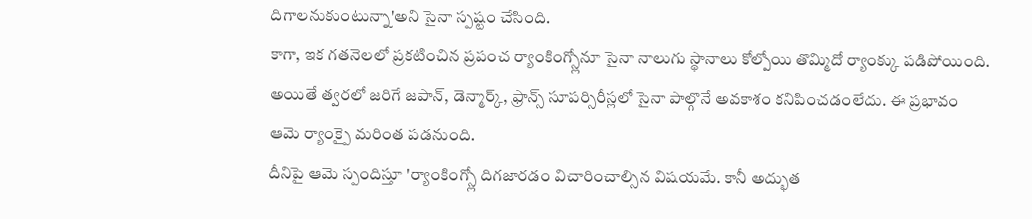దిగాలనుకుంటున్నా'అని సైనా స్పష్టం చేసింది.
కాగా, ఇక గతనెలలో ప్రకటించిన ప్రపంచ ర్యాంకింగ్స్లోనూ సైనా నాలుగు స్థానాలు కోల్పోయి తొమ్మిదో ర్యాంక్కు పడిపోయింది. అయితే త్వరలో జరిగే జపాన్, డెన్మార్క్, ఫ్రాన్స్ సూపర్సిరీస్లలో సైనా పాల్గొనే అవకాశం కనిపించడంలేదు. ఈ ప్రభావం ఆమె ర్యాంక్పై మరింత పడనుంది.
దీనిపై ఆమె స్పందిస్తూ 'ర్యాంకింగ్స్లో దిగజారడం విచారించాల్సిన విషయమే. కానీ అద్భుత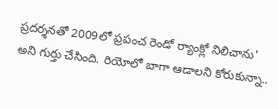ప్రదర్శనతో 2009లో ప్రపంచ రెండో ర్యాంక్లో నిలిచాను' అని గుర్తు చేసింది. రియోలో బాగా ఆడాలని కోరుకున్నా..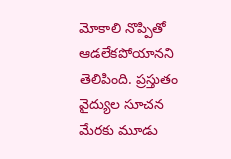మోకాలి నొప్పితో ఆడలేకపోయానని తెలిపింది. ప్రస్తుతం వైద్యుల సూచన మేరకు మూడు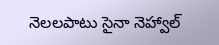నెలలపాటు సైనా నెహ్వాల్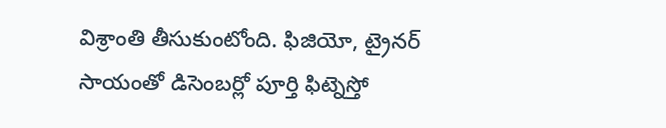విశ్రాంతి తీసుకుంటోంది. ఫిజియో, ట్రైనర్ సాయంతో డిసెంబర్లో పూర్తి ఫిట్నెస్తో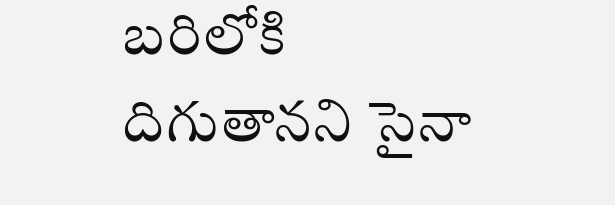బరిలోకి దిగుతానని సైనా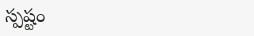స్పష్టం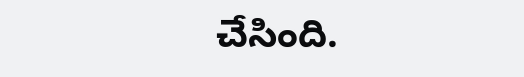చేసింది.